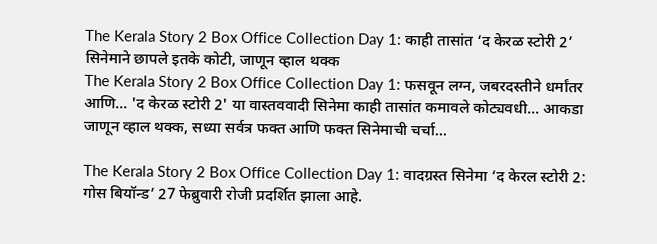The Kerala Story 2 Box Office Collection Day 1: काही तासांत ‘द केरळ स्टोरी 2’ सिनेमाने छापले इतके कोटी, जाणून व्हाल थक्क
The Kerala Story 2 Box Office Collection Day 1: फसवून लग्न, जबरदस्तीने धर्मांतर आणि... 'द केरळ स्टोरी 2' या वास्तववादी सिनेमा काही तासांत कमावले कोट्यवधी... आकडा जाणून व्हाल थक्क, सध्या सर्वत्र फक्त आणि फक्त सिनेमाची चर्चा...

The Kerala Story 2 Box Office Collection Day 1: वादग्रस्त सिनेमा ‘द केरल स्टोरी 2: गोस बियॉन्ड’ 27 फेब्रुवारी रोजी प्रदर्शित झाला आहे.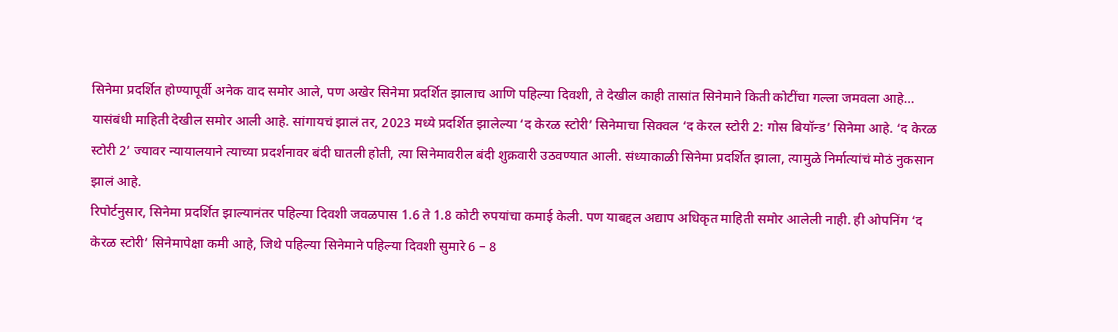सिनेमा प्रदर्शित होण्यापूर्वी अनेक वाद समोर आले, पण अखेर सिनेमा प्रदर्शित झालाच आणि पहिल्या दिवशी, ते देखील काही तासांत सिनेमाने किती कोटींचा गल्ला जमवला आहे… यासंबंधी माहिती देखील समोर आली आहे. सांगायचं झालं तर, 2023 मध्ये प्रदर्शित झालेल्या ‘द केरळ स्टोरी’ सिनेमाचा सिक्वल ‘द केरल स्टोरी 2: गोस बियॉन्ड’ सिनेमा आहे. ‘द केरळ स्टोरी 2’ ज्यावर न्यायालयाने त्याच्या प्रदर्शनावर बंदी घातली होती, त्या सिनेमावरील बंदी शुक्रवारी उठवण्यात आली. संध्याकाळी सिनेमा प्रदर्शित झाला, त्यामुळे निर्मात्यांचं मोठं नुकसान झालं आहे.
रिपोर्टनुसार, सिनेमा प्रदर्शित झाल्यानंतर पहिल्या दिवशी जवळपास 1.6 ते 1.8 कोटी रुपयांचा कमाई केली. पण याबद्दल अद्याप अधिकृत माहिती समोर आलेली नाही. ही ओपनिंग ‘द केरळ स्टोरी’ सिनेमापेक्षा कमी आहे, जिथे पहिल्या सिनेमाने पहिल्या दिवशी सुमारे 6 – 8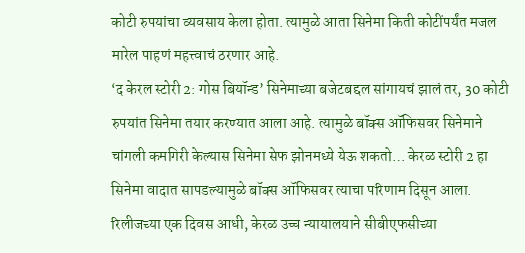कोटी रुपयांचा व्यवसाय केला होता. त्यामुळे आता सिनेमा किती कोटींपर्यंत मजल मारेल पाहणं महत्त्वाचं ठरणार आहे.
‘द केरल स्टोरी 2: गोस बियॉन्ड’ सिनेमाच्या बजेटबद्दल सांगायचं झालं तर, 30 कोटी रुपयांत सिनेमा तयार करण्यात आला आहे. त्यामुळे बॉक्स ऑफिसवर सिनेमाने चांगली कमगिरी केल्यास सिनेमा सेफ झोनमध्ये येऊ शकतो… केरळ स्टोरी 2 हा सिनेमा वादात सापडल्यामुळे बॉक्स ऑफिसवर त्याचा परिणाम दिसून आला. रिलीजच्या एक दिवस आधी, केरळ उच्च न्यायालयाने सीबीएफसीच्या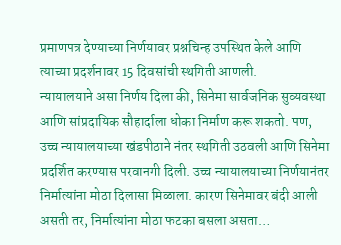प्रमाणपत्र देण्याच्या निर्णयावर प्रश्नचिन्ह उपस्थित केले आणि त्याच्या प्रदर्शनावर 15 दिवसांची स्थगिती आणली.
न्यायालयाने असा निर्णय दिला की, सिनेमा सार्वजनिक सुव्यवस्था आणि सांप्रदायिक सौहार्दाला धोका निर्माण करू शकतो. पण, उच्च न्यायालयाच्या खंडपीठाने नंतर स्थगिती उठवली आणि सिनेमा प्रदर्शित करण्यास परवानगी दिली. उच्च न्यायालयाच्या निर्णयानंतर निर्मात्यांना मोठा दिलासा मिळाला. कारण सिनेमावर बंदी आली असती तर, निर्मात्यांना मोठा फटका बसला असता…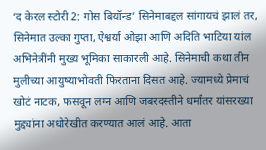‘द केरल स्टोरी 2: गोस बियॉन्ड’ सिनेमाबद्दल सांगायचं झालं तर, सिनेमात उल्का गुप्ता, ऐश्वर्या ओझा आणि अदिति भाटिया यांल अभिनेत्रींनी मुख्य भूमिका साकारली आहे. सिनेमाची कथा तीन मुलीच्या आयुष्याभोवती फिरताना दिसत आहे. ज्यामध्ये प्रेमाचं खोटं नाटक, फसवून लग्न आणि जबरदस्तीने धर्मांतर यांसरख्या मुद्द्यांना अधोरेखीत करण्यात आलं आहे. आता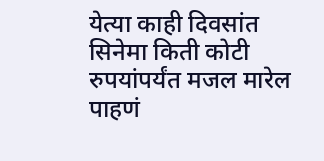येत्या काही दिवसांत सिनेमा किती कोटी रुपयांपर्यंत मजल मारेल पाहणं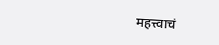महत्त्वाचं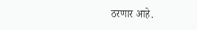ठरणार आहे.